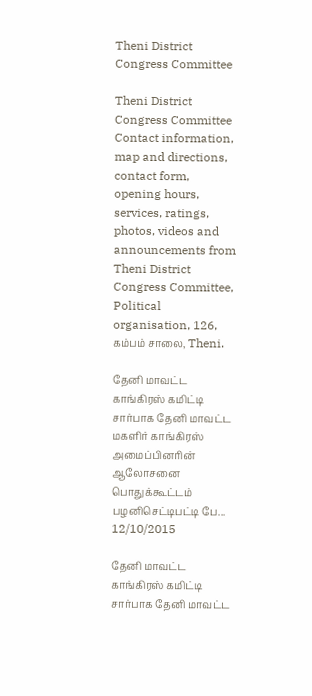Theni District Congress Committee

Theni District Congress Committee Contact information, map and directions, contact form, opening hours, services, ratings, photos, videos and announcements from Theni District Congress Committee, Political organisation, 126, கம்பம் சாலை, Theni.

தேனி மாவட்ட காங்கிரஸ் கமிட்டி சார்பாக தேனி மாவட்ட மகளிர் காங்கிரஸ் அமைப்பினரின் ஆலோசனை பொதுக்கூட்டம்  பழனிசெட்டிபட்டி பே...
12/10/2015

தேனி மாவட்ட காங்கிரஸ் கமிட்டி சார்பாக தேனி மாவட்ட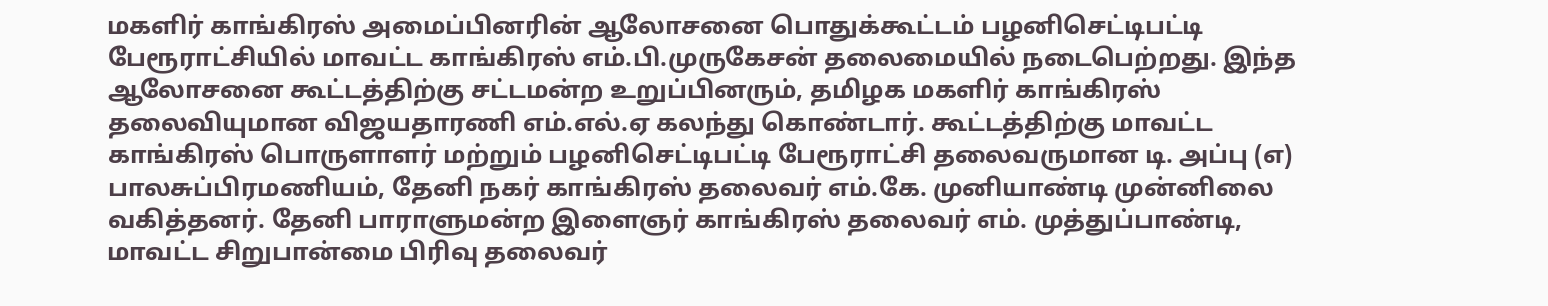மகளிர் காங்கிரஸ் அமைப்பினரின் ஆலோசனை பொதுக்கூட்டம் பழனிசெட்டிபட்டி பேரூராட்சியில் மாவட்ட காங்கிரஸ் எம்.பி.முருகேசன் தலைமையில் நடைபெற்றது. இந்த ஆலோசனை கூட்டத்திற்கு சட்டமன்ற உறுப்பினரும், தமிழக மகளிர் காங்கிரஸ் தலைவியுமான விஜயதாரணி எம்.எல்.ஏ கலந்து கொண்டார். கூட்டத்திற்கு மாவட்ட காங்கிரஸ் பொருளாளர் மற்றும் பழனிசெட்டிபட்டி பேரூராட்சி தலைவருமான டி. அப்பு (எ) பாலசுப்பிரமணியம், தேனி நகர் காங்கிரஸ் தலைவர் எம்.கே. முனியாண்டி முன்னிலை வகித்தனர். தேனி பாராளுமன்ற இளைஞர் காங்கிரஸ் தலைவர் எம். முத்துப்பாண்டி, மாவட்ட சிறுபான்மை பிரிவு தலைவர்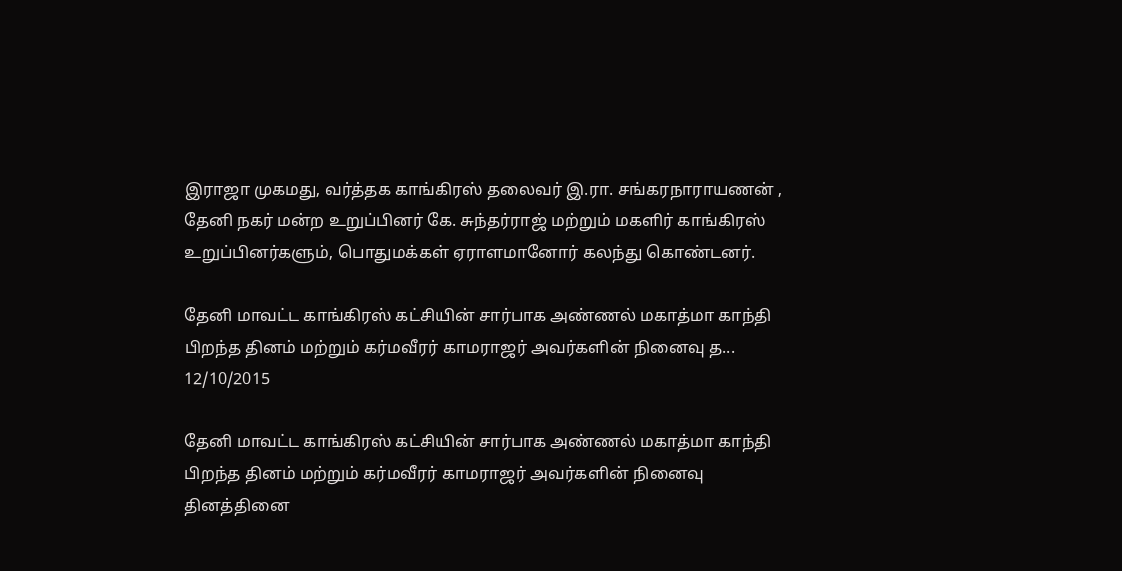இராஜா முகமது, வர்த்தக காங்கிரஸ் தலைவர் இ.ரா. சங்கரநாராயணன் , தேனி நகர் மன்ற உறுப்பினர் கே. சுந்தர்ராஜ் மற்றும் மகளிர் காங்கிரஸ் உறுப்பினர்களும், பொதுமக்கள் ஏராளமானோர் கலந்து கொண்டனர்.

தேனி மாவட்ட காங்கிரஸ் கட்சியின் சார்பாக அண்ணல் மகாத்மா காந்தி பிறந்த தினம் மற்றும் கர்மவீரர் காமராஜர் அவர்களின் நினைவு த...
12/10/2015

தேனி மாவட்ட காங்கிரஸ் கட்சியின் சார்பாக அண்ணல் மகாத்மா காந்தி பிறந்த தினம் மற்றும் கர்மவீரர் காமராஜர் அவர்களின் நினைவு தினத்தினை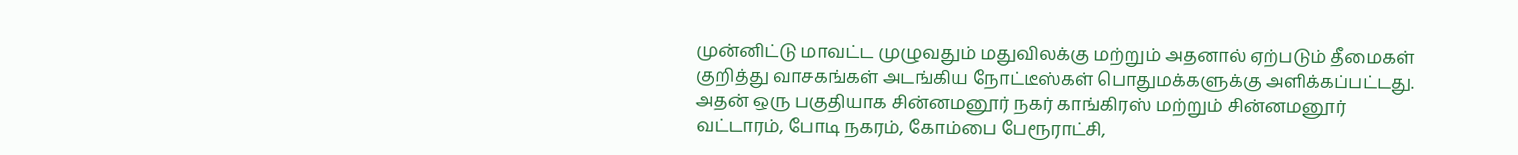முன்னிட்டு மாவட்ட முழுவதும் மதுவிலக்கு மற்றும் அதனால் ஏற்படும் தீமைகள் குறித்து வாசகங்கள் அடங்கிய நோட்டீஸ்கள் பொதுமக்களுக்கு அளிக்கப்பட்டது. அதன் ஒரு பகுதியாக சின்னமனூர் நகர் காங்கிரஸ் மற்றும் சின்னமனூர் வட்டாரம், போடி நகரம், கோம்பை பேரூராட்சி,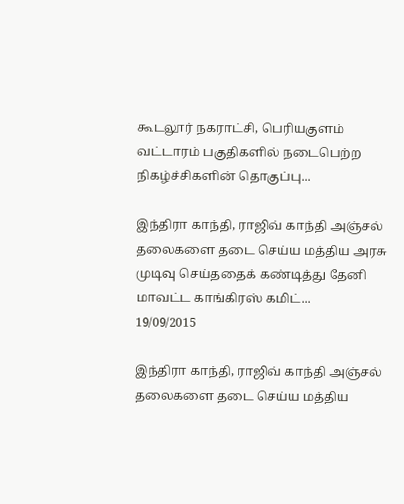கூடலூர் நகராட்சி, பெரியகுளம் வட்டாரம் பகுதிகளில் நடைபெற்ற நிகழ்ச்சிகளின் தொகுப்பு...

இந்திரா காந்தி, ராஜிவ் காந்தி அஞ்சல் தலைகளை தடை செய்ய மத்திய அரசு முடிவு செய்ததைக் கண்டித்து தேனி மாவட்ட காங்கிரஸ் கமிட்...
19/09/2015

இந்திரா காந்தி, ராஜிவ் காந்தி அஞ்சல் தலைகளை தடை செய்ய மத்திய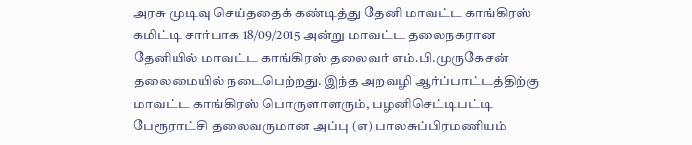அரசு முடிவு செய்ததைக் கண்டித்து தேனி மாவட்ட காங்கிரஸ் கமிட்டி சார்பாக 18/09/2015 அன்று மாவட்ட தலைநகரான தேனியில் மாவட்ட காங்கிரஸ் தலைவர் எம்.பி.முருகேசன் தலைமையில் நடைபெற்றது. இந்த அறவழி ஆர்ப்பாட்டத்திற்கு மாவட்ட காங்கிரஸ் பொருளாளரும், பழனிசெட்டிபட்டி பேரூராட்சி தலைவருமான அப்பு (எ) பாலசுப்பிரமணியம்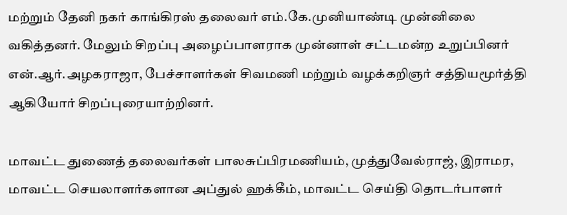மற்றும் தேனி நகர் காங்கிரஸ் தலைவர் எம்.கே.முனியாண்டி முன்னிலை வகித்தனர். மேலும் சிறப்பு அழைப்பாளராக முன்னாள் சட்டமன்ற உறுப்பினர் என்.ஆர்.அழகராஜா, பேச்சாளர்கள் சிவமணி மற்றும் வழக்கறிஞர் சத்தியமூர்த்தி ஆகியோர் சிறப்புரையாற்றினர்.

மாவட்ட துணைத் தலைவர்கள் பாலசுப்பிரமணியம், முத்துவேல்ராஜ், இராமர, மாவட்ட செயலாளர்களான அப்துல் ஹக்கீம், மாவட்ட செய்தி தொடர்பாளர்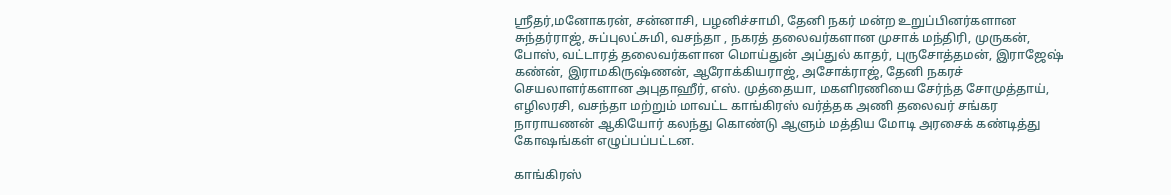ஸ்ரீதர்,மனோகரன், சன்னாசி, பழனிச்சாமி, தேனி நகர் மன்ற உறுப்பினர்களான சுந்தர்ராஜ், சுப்புலட்சுமி, வசந்தா , நகரத் தலைவர்களான முசாக் மந்திரி, முருகன், போஸ், வட்டாரத் தலைவர்களான மொய்துன் அப்துல் காதர், புருசோத்தமன், இராஜேஷ் கண்ன், இராமகிருஷ்ணன், ஆரோக்கியராஜ், அசோக்ராஜ், தேனி நகரச் செயலாளர்களான அபுதாஹீர், எஸ். முத்தையா, மகளிரணியை சேர்ந்த சோமுத்தாய், எழிலரசி, வசந்தா மற்றும் மாவட்ட காங்கிரஸ் வர்த்தக அணி தலைவர் சங்கர நாராயணன் ஆகியோர் கலந்து கொண்டு ஆளும் மத்திய மோடி அரசைக் கண்டித்து கோஷங்கள் எழுப்பப்பட்டன.

காங்கிரஸ்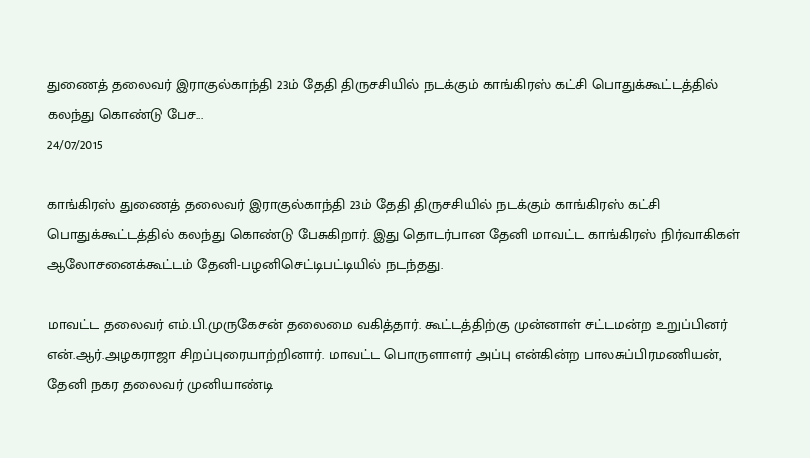துணைத் தலைவர் இராகுல்காந்தி 23ம் தேதி திருசசியில் நடக்கும் காங்கிரஸ் கட்சி பொதுக்கூட்டத்தில் கலந்து கொண்டு பேச...
24/07/2015

காங்கிரஸ் துணைத் தலைவர் இராகுல்காந்தி 23ம் தேதி திருசசியில் நடக்கும் காங்கிரஸ் கட்சி பொதுக்கூட்டத்தில் கலந்து கொண்டு பேசுகிறார். இது தொடர்பான தேனி மாவட்ட காங்கிரஸ் நிர்வாகிகள் ஆலோசனைக்கூட்டம் தேனி-பழனிசெட்டிபட்டியில் நடந்தது.

மாவட்ட தலைவர் எம்.பி.முருகேசன் தலைமை வகித்தார். கூட்டத்திற்கு முன்னாள் சட்டமன்ற உறுப்பினர் என்.ஆர்.அழகராஜா சிறப்புரையாற்றினார். மாவட்ட பொருளாளர் அப்பு என்கின்ற பாலசுப்பிரமணியன், தேனி நகர தலைவர் முனியாண்டி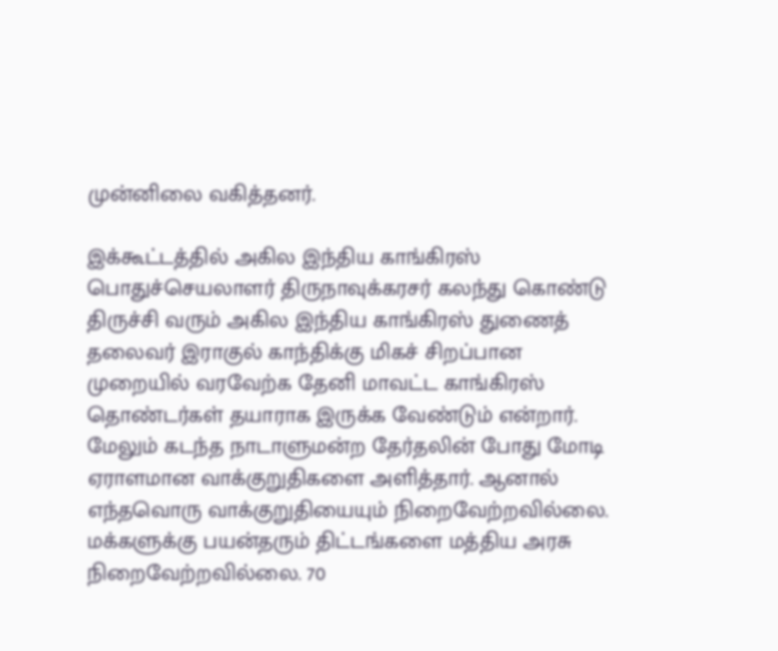முன்னிலை வகித்தனர்.

இக்கூட்டத்தில் அகில இந்திய காங்கிரஸ் பொதுச்செயலாளர் திருநாவுக்கரசர் கலந்து கொண்டு திருச்சி வரும் அகில இந்திய காங்கிரஸ் துணைத் தலைவர் இராகுல் காந்திக்கு மிகச் சிறப்பான முறையில் வரவேற்க தேனி மாவட்ட காங்கிரஸ் தொண்டர்கள் தயாராக இருக்க வேண்டும் என்றார். மேலும் கடந்த நாடாளுமன்ற தேர்தலின் போது மோடி ஏராளமான வாக்குறுதிகளை அளித்தார். ஆனால் எந்தவொரு வாக்குறுதியையும் நிறைவேற்றவில்லை. மக்களுக்கு பயன்தரும் திட்டங்களை மத்திய அரசு நிறைவேற்றவில்லை. 70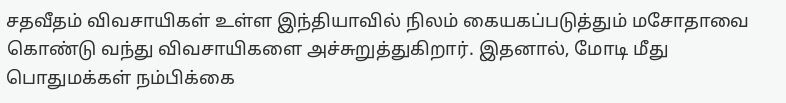சதவீதம் விவசாயிகள் உள்ள இந்தியாவில் நிலம் கையகப்படுத்தும் மசோதாவை கொண்டு வந்து விவசாயிகளை அச்சுறுத்துகிறார். இதனால், மோடி மீது பொதுமக்கள் நம்பிக்கை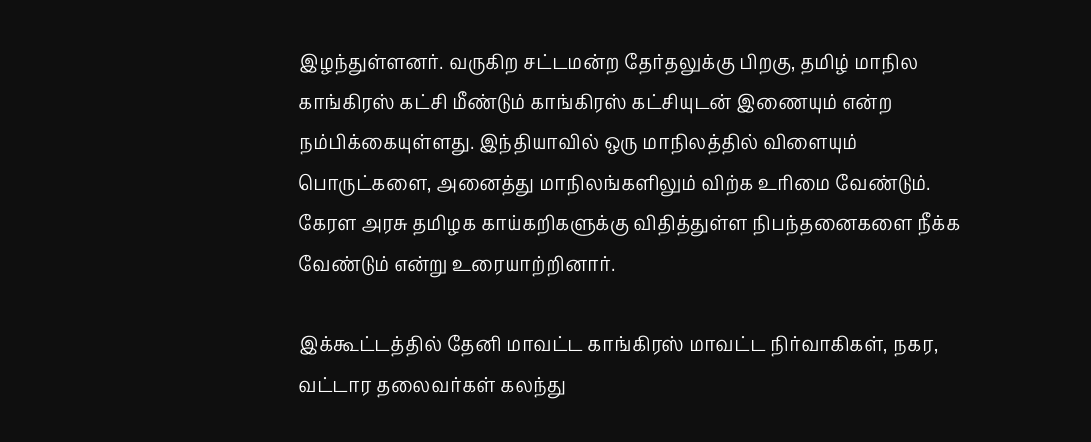இழந்துள்ளனர். வருகிற சட்டமன்ற தேர்தலுக்கு பிறகு, தமிழ் மாநில காங்கிரஸ் கட்சி மீண்டும் காங்கிரஸ் கட்சியுடன் இணையும் என்ற நம்பிக்கையுள்ளது. இந்தியாவில் ஒரு மாநிலத்தில் விளையும் பொருட்களை, அனைத்து மாநிலங்களிலும் விற்க உரிமை வேண்டும். கேரள அரசு தமிழக காய்கறிகளுக்கு விதித்துள்ள நிபந்தனைகளை நீக்க வேண்டும் என்று உரையாற்றினார்.

இக்கூட்டத்தில் தேனி மாவட்ட காங்கிரஸ் மாவட்ட நிர்வாகிகள், நகர, வட்டார தலைவர்கள் கலந்து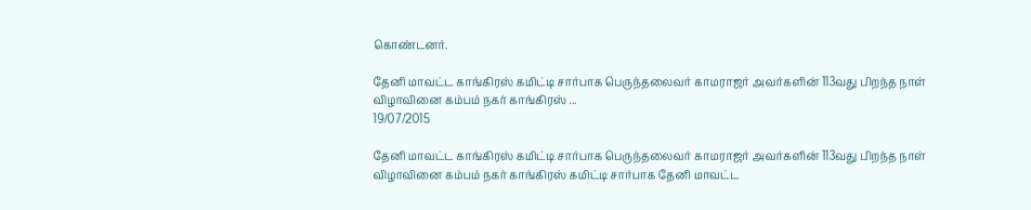கொண்டனர்.

தேனி மாவட்ட காங்கிரஸ் கமிட்டி சார்பாக பெருந்தலைவர் காமராஜர் அவர்களின் 113வது பிறந்த நாள் விழாவினை கம்பம் நகர் காங்கிரஸ் ...
19/07/2015

தேனி மாவட்ட காங்கிரஸ் கமிட்டி சார்பாக பெருந்தலைவர் காமராஜர் அவர்களின் 113வது பிறந்த நாள் விழாவினை கம்பம் நகர் காங்கிரஸ் கமிட்டி சார்பாக தேனி மாவட்ட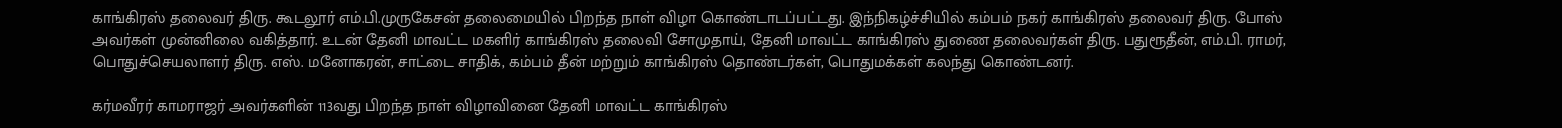காங்கிரஸ் தலைவர் திரு. கூடலூர் எம்.பி.முருகேசன் தலைமையில் பிறந்த நாள் விழா கொண்டாடப்பட்டது. இந்நிகழ்ச்சியில் கம்பம் நகர் காங்கிரஸ் தலைவர் திரு. போஸ் அவர்கள் முன்னிலை வகித்தார். உடன் தேனி மாவட்ட மகளிர் காங்கிரஸ் தலைவி சோமுதாய், தேனி மாவட்ட காங்கிரஸ் துணை தலைவர்கள் திரு. பதுரூதீன், எம்.பி. ராமர், பொதுச்செயலாளர் திரு. எஸ். மனோகரன், சாட்டை சாதிக், கம்பம் தீன் மற்றும் காங்கிரஸ் தொண்டர்கள், பொதுமக்கள் கலந்து கொண்டனர்.

கர்மவீரர் காமராஜர் அவர்களின் 113வது பிறந்த நாள் விழாவினை தேனி மாவட்ட காங்கிரஸ்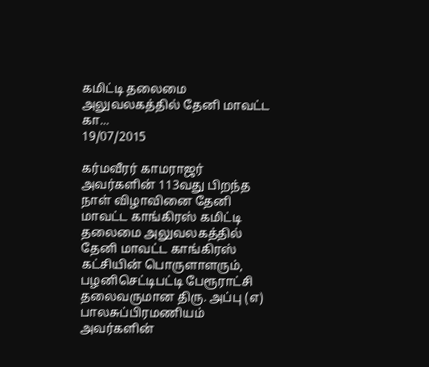கமிட்டி தலைமை அலுவலகத்தில் தேனி மாவட்ட கா...
19/07/2015

கர்மவீரர் காமராஜர் அவர்களின் 113வது பிறந்த நாள் விழாவினை தேனி மாவட்ட காங்கிரஸ் கமிட்டி தலைமை அலுவலகத்தில் தேனி மாவட்ட காங்கிரஸ் கட்சியின் பொருளாளரும், பழனிசெட்டிபட்டி பேரூராட்சி தலைவருமான திரு. அப்பு (எ) பாலசுப்பிரமணியம் அவர்களின்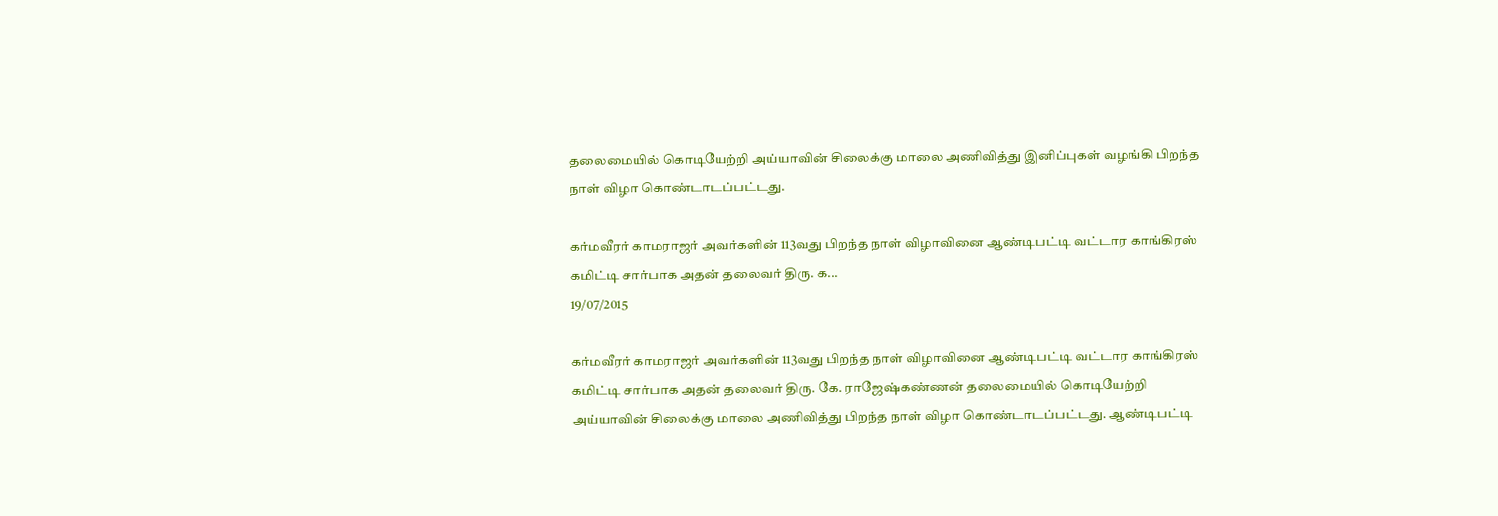தலைமையில் கொடியேற்றி அய்யாவின் சிலைக்கு மாலை அணிவித்து இனிப்புகள் வழங்கி பிறந்த நாள் விழா கொண்டாடப்பட்டது.

கர்மவீரர் காமராஜர் அவர்களின் 113வது பிறந்த நாள் விழாவினை ஆண்டிபட்டி வட்டார காங்கிரஸ் கமிட்டி சார்பாக அதன் தலைவர் திரு. க...
19/07/2015

கர்மவீரர் காமராஜர் அவர்களின் 113வது பிறந்த நாள் விழாவினை ஆண்டிபட்டி வட்டார காங்கிரஸ் கமிட்டி சார்பாக அதன் தலைவர் திரு. கே. ராஜேஷ்கண்ணன் தலைமையில் கொடியேற்றி அய்யாவின் சிலைக்கு மாலை அணிவித்து பிறந்த நாள் விழா கொண்டாடப்பட்டது. ஆண்டிபட்டி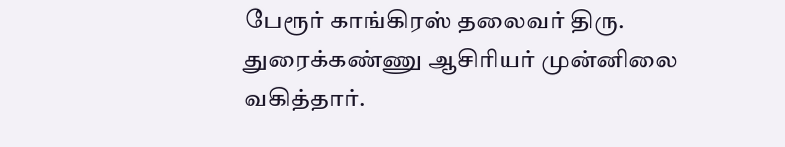பேரூர் காங்கிரஸ் தலைவர் திரு. துரைக்கண்ணு ஆசிரியர் முன்னிலை வகித்தார்.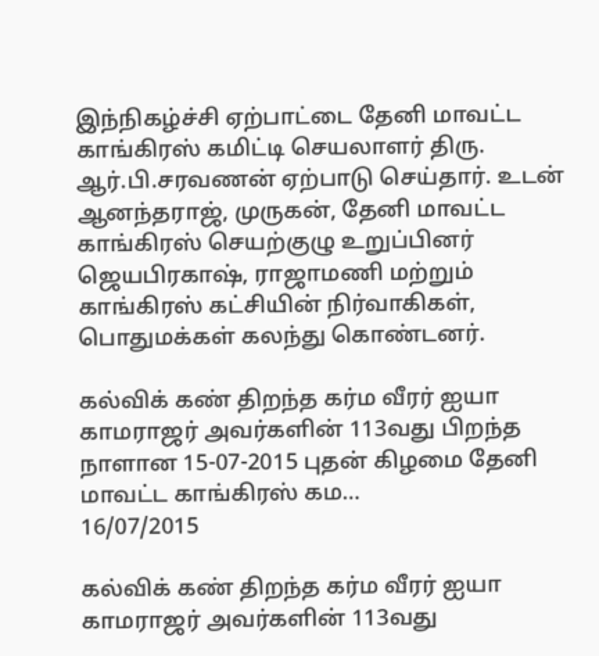இந்நிகழ்ச்சி ஏற்பாட்டை தேனி மாவட்ட காங்கிரஸ் கமிட்டி செயலாளர் திரு. ஆர்.பி.சரவணன் ஏற்பாடு செய்தார். உடன் ஆனந்தராஜ், முருகன், தேனி மாவட்ட காங்கிரஸ் செயற்குழு உறுப்பினர் ஜெயபிரகாஷ், ராஜாமணி மற்றும் காங்கிரஸ் கட்சியின் நிர்வாகிகள், பொதுமக்கள் கலந்து கொண்டனர்.

கல்விக் கண் திறந்த கர்ம வீரர் ஐயா காமராஜர் அவர்களின் 113வது பிறந்த நாளான 15-07-2015 புதன் கிழமை தேனி மாவட்ட காங்கிரஸ் கம...
16/07/2015

கல்விக் கண் திறந்த கர்ம வீரர் ஐயா காமராஜர் அவர்களின் 113வது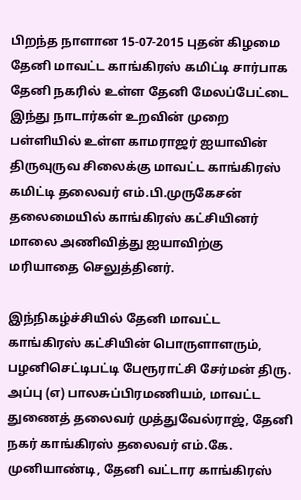பிறந்த நாளான 15-07-2015 புதன் கிழமை தேனி மாவட்ட காங்கிரஸ் கமிட்டி சார்பாக தேனி நகரில் உள்ள தேனி மேலப்பேட்டை இந்து நாடார்கள் உறவின் முறை பள்ளியில் உள்ள காமராஜர் ஐயாவின் திருவுருவ சிலைக்கு மாவட்ட காங்கிரஸ் கமிட்டி தலைவர் எம்.பி.முருகேசன் தலைமையில் காங்கிரஸ் கட்சியினர் மாலை அணிவித்து ஐயாவிற்கு மரியாதை செலுத்தினர்.

இந்நிகழ்ச்சியில் தேனி மாவட்ட காங்கிரஸ் கட்சியின் பொருளாளரும், பழனிசெட்டிபட்டி பேரூராட்சி சேர்மன் திரு. அப்பு (எ) பாலசுப்பிரமணியம், மாவட்ட துணைத் தலைவர் முத்துவேல்ராஜ், தேனி நகர் காங்கிரஸ் தலைவர் எம்.கே. முனியாண்டி, தேனி வட்டார காங்கிரஸ்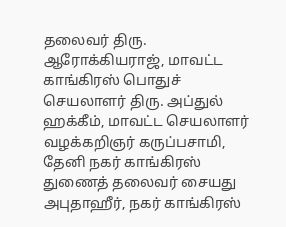தலைவர் திரு. ஆரோக்கியராஜ், மாவட்ட காங்கிரஸ் பொதுச் செயலாளர் திரு. அப்துல் ஹக்கீம், மாவட்ட செயலாளர் வழக்கறிஞர் கருப்பசாமி, தேனி நகர் காங்கிரஸ் துணைத் தலைவர் சையது அபுதாஹீர், நகர் காங்கிரஸ்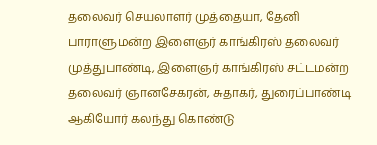தலைவர் செயலாளர் முத்தையா, தேனி பாராளுமன்ற இளைஞர் காங்கிரஸ் தலைவர் முத்துபாண்டி, இளைஞர் காங்கிரஸ் சட்டமன்ற தலைவர் ஞானசேகரன், சுதாகர், துரைப்பாண்டி ஆகியோர் கலந்து கொண்டு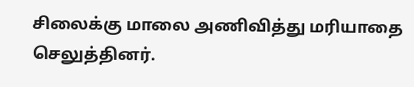சிலைக்கு மாலை அணிவித்து மரியாதை செலுத்தினர்.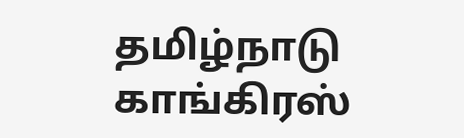தமிழ்நாடு காங்கிரஸ்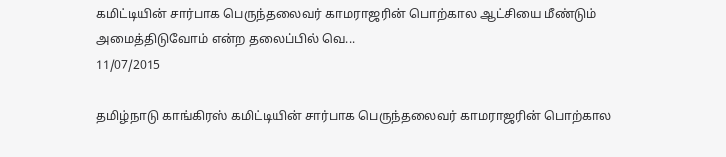கமிட்டியின் சார்பாக பெருந்தலைவர் காமராஜரின் பொற்கால ஆட்சியை மீண்டும் அமைத்திடுவோம் என்ற தலைப்பில் வெ...
11/07/2015

தமிழ்நாடு காங்கிரஸ் கமிட்டியின் சார்பாக பெருந்தலைவர் காமராஜரின் பொற்கால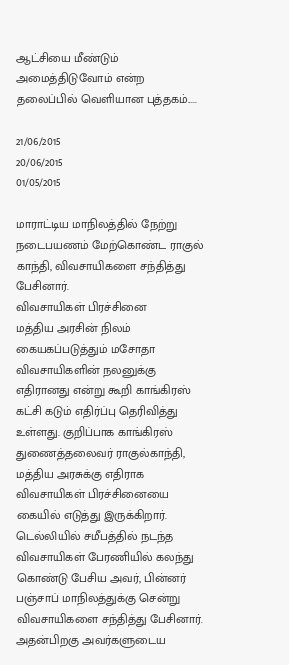ஆட்சியை மீண்டும் அமைத்திடுவோம் என்ற தலைப்பில் வெளியான புத்தகம்.....

21/06/2015
20/06/2015
01/05/2015

மாராட்டிய மாநிலத்தில் நேற்று நடைபயணம் மேற்கொண்ட ராகுல் காந்தி, விவசாயிகளை சந்தித்து பேசினார்.
விவசாயிகள் பிரச்சினை
மத்திய அரசின் நிலம் கையகப்படுத்தும் மசோதா விவசாயிகளின் நலனுக்கு எதிரானது என்று கூறி காங்கிரஸ் கட்சி கடும் எதிர்ப்பு தெரிவித்து உள்ளது. குறிப்பாக காங்கிரஸ் துணைத்தலைவர் ராகுல்காந்தி, மத்திய அரசுக்கு எதிராக விவசாயிகள் பிரச்சினையை கையில் எடுத்து இருக்கிறார்.
டெல்லியில் சமீபத்தில் நடந்த விவசாயிகள் பேரணியில் கலந்து கொண்டு பேசிய அவர், பின்னர் பஞ்சாப் மாநிலத்துக்கு சென்று விவசாயிகளை சந்தித்து பேசினார். அதன்பிறகு அவர்களுடைய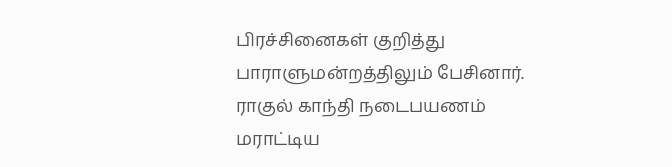பிரச்சினைகள் குறித்து பாராளுமன்றத்திலும் பேசினார்.
ராகுல் காந்தி நடைபயணம்
மராட்டிய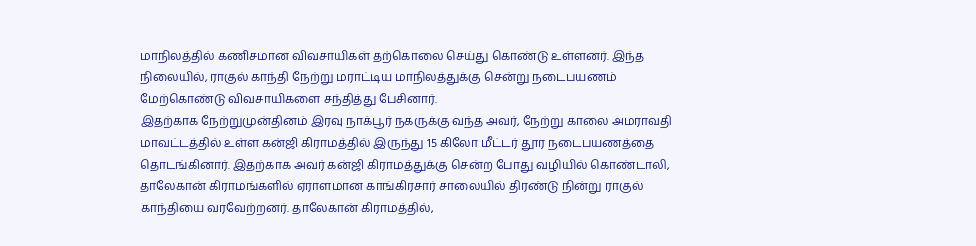மாநிலத்தில் கணிசமான விவசாயிகள் தற்கொலை செய்து கொண்டு உள்ளனர். இந்த நிலையில், ராகுல் காந்தி நேற்று மராட்டிய மாநிலத்துக்கு சென்று நடைபயணம் மேற்கொண்டு விவசாயிகளை சந்தித்து பேசினார்.
இதற்காக நேற்றுமுன்தினம் இரவு நாக்பூர் நகருக்கு வந்த அவர், நேற்று காலை அமராவதி மாவட்டத்தில் உள்ள கன்ஜி கிராமத்தில் இருந்து 15 கிலோ மீட்டர் தூர நடைபயணத்தை தொடங்கினார். இதற்காக அவர் கன்ஜி கிராமத்துக்கு சென்ற போது வழியில் கொண்டாலி, தாலேகான் கிராமங்களில் ஏராளமான காங்கிரசார் சாலையில் திரண்டு நின்று ராகுல் காந்தியை வரவேற்றனர். தாலேகான் கிராமத்தில்,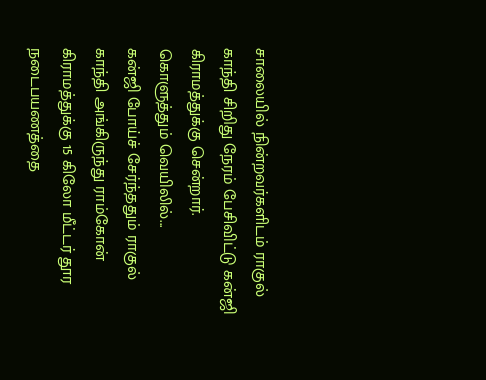சாலையில் நின்றவர்களிடம் ராகுல் காந்தி சிறிது நேரம் பேசிவிட்டு கன்ஜி கிராமத்துக்கு சென்றார்.
கொளுத்தும் வெயிலில்...
கன்ஜி போய்ச் சேர்ந்ததும் ராகுல் காந்தி அங்கிருந்து ராம்கோன் கிராமத்துக்கு 15 கிலோ மீட்டர் தூர நடைபயணத்தை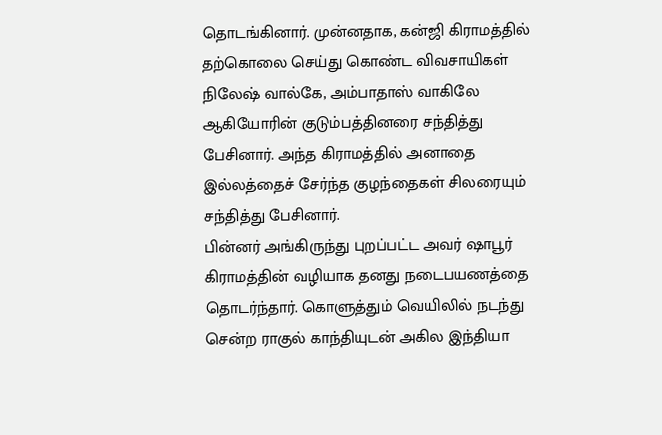தொடங்கினார். முன்னதாக, கன்ஜி கிராமத்தில் தற்கொலை செய்து கொண்ட விவசாயிகள் நிலேஷ் வால்கே, அம்பாதாஸ் வாகிலே ஆகியோரின் குடும்பத்தினரை சந்தித்து பேசினார். அந்த கிராமத்தில் அனாதை இல்லத்தைச் சேர்ந்த குழந்தைகள் சிலரையும் சந்தித்து பேசினார்.
பின்னர் அங்கிருந்து புறப்பட்ட அவர் ஷாபூர் கிராமத்தின் வழியாக தனது நடைபயணத்தை தொடர்ந்தார். கொளுத்தும் வெயிலில் நடந்து சென்ற ராகுல் காந்தியுடன் அகில இந்தியா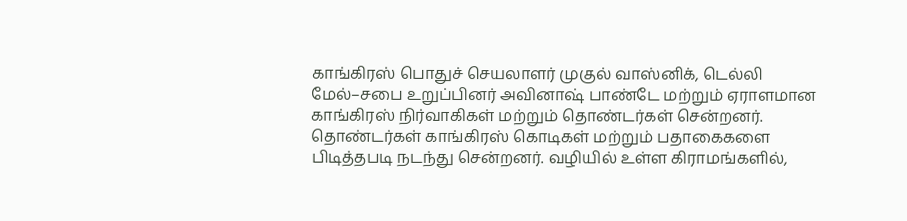காங்கிரஸ் பொதுச் செயலாளர் முகுல் வாஸ்னிக், டெல்லி மேல்–சபை உறுப்பினர் அவினாஷ் பாண்டே மற்றும் ஏராளமான காங்கிரஸ் நிர்வாகிகள் மற்றும் தொண்டர்கள் சென்றனர். தொண்டர்கள் காங்கிரஸ் கொடிகள் மற்றும் பதாகைகளை பிடித்தபடி நடந்து சென்றனர். வழியில் உள்ள கிராமங்களில்,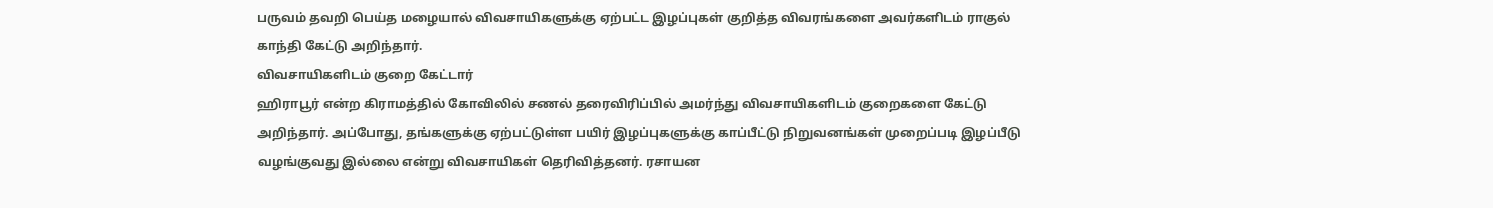பருவம் தவறி பெய்த மழையால் விவசாயிகளுக்கு ஏற்பட்ட இழப்புகள் குறித்த விவரங்களை அவர்களிடம் ராகுல் காந்தி கேட்டு அறிந்தார்.
விவசாயிகளிடம் குறை கேட்டார்
ஹிராபூர் என்ற கிராமத்தில் கோவிலில் சணல் தரைவிரிப்பில் அமர்ந்து விவசாயிகளிடம் குறைகளை கேட்டு அறிந்தார். அப்போது, தங்களுக்கு ஏற்பட்டுள்ள பயிர் இழப்புகளுக்கு காப்பீட்டு நிறுவனங்கள் முறைப்படி இழப்பீடு வழங்குவது இல்லை என்று விவசாயிகள் தெரிவித்தனர். ரசாயன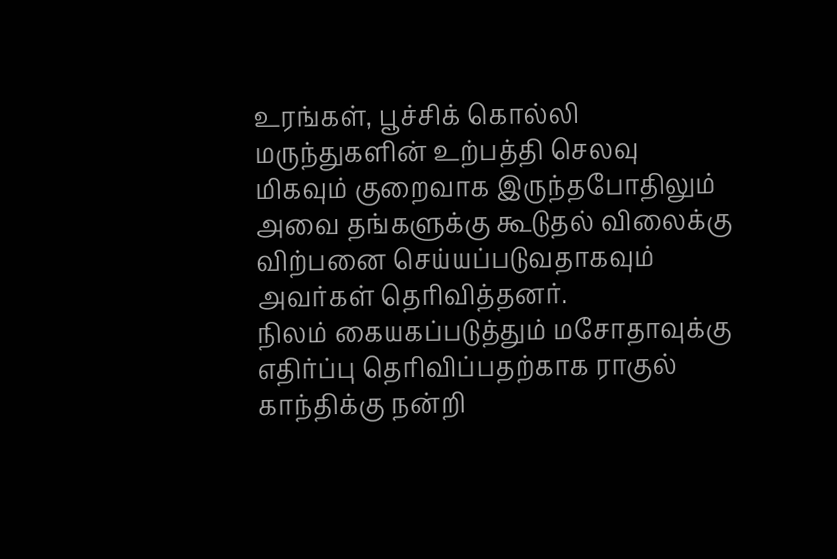உரங்கள், பூச்சிக் கொல்லி மருந்துகளின் உற்பத்தி செலவு மிகவும் குறைவாக இருந்தபோதிலும் அவை தங்களுக்கு கூடுதல் விலைக்கு விற்பனை செய்யப்படுவதாகவும் அவர்கள் தெரிவித்தனர்.
நிலம் கையகப்படுத்தும் மசோதாவுக்கு எதிர்ப்பு தெரிவிப்பதற்காக ராகுல் காந்திக்கு நன்றி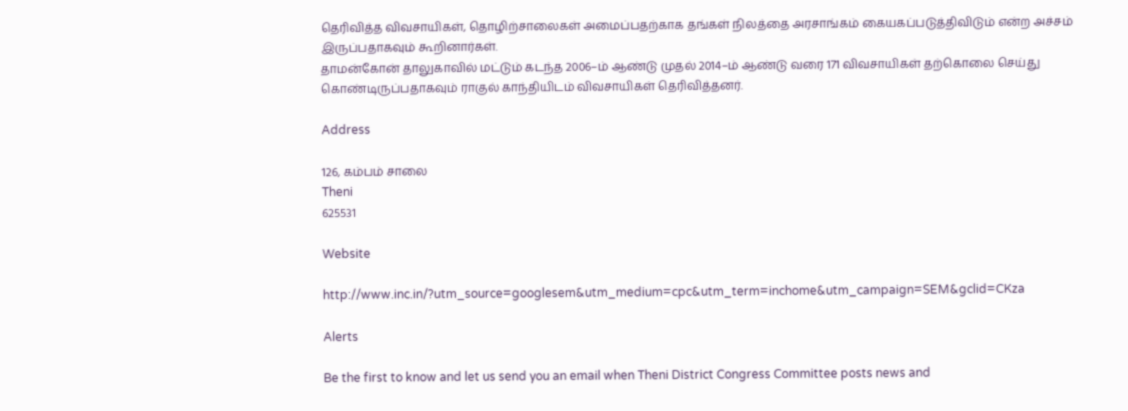தெரிவித்த விவசாயிகள், தொழிற்சாலைகள் அமைப்பதற்காக தங்கள் நிலத்தை அரசாங்கம் கையகப்படுத்திவிடும் என்ற அச்சம் இருப்பதாகவும் கூறினார்கள்.
தாமன்கோன் தாலுகாவில் மட்டும் கடந்த 2006–ம் ஆண்டு முதல் 2014–ம் ஆண்டு வரை 171 விவசாயிகள் தற்கொலை செய்து கொண்டிருப்பதாகவும் ராகுல் காந்தியிடம் விவசாயிகள் தெரிவித்தனர்.

Address

126, கம்பம் சாலை
Theni
625531

Website

http://www.inc.in/?utm_source=googlesem&utm_medium=cpc&utm_term=inchome&utm_campaign=SEM&gclid=CKza

Alerts

Be the first to know and let us send you an email when Theni District Congress Committee posts news and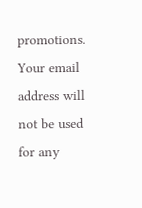promotions. Your email address will not be used for any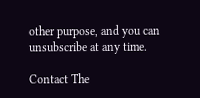other purpose, and you can unsubscribe at any time.

Contact The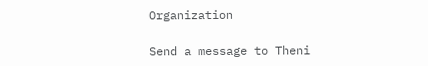Organization

Send a message to Theni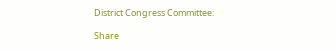District Congress Committee:

Share